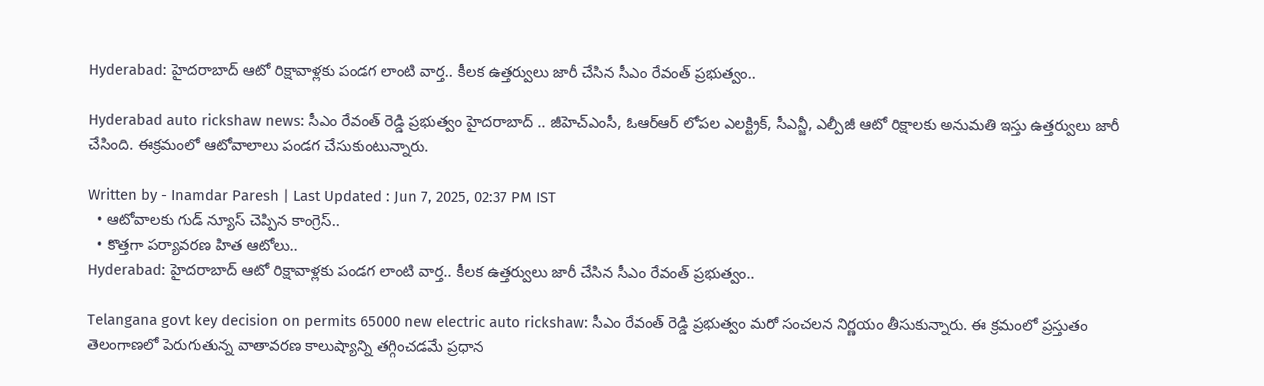Hyderabad: హైదరాబాద్ ఆటో రిక్షావాళ్లకు పండగ లాంటి వార్త.. కీలక ఉత్తర్వులు జారీ చేసిన సీఎం రేవంత్ ప్రభుత్వం..

Hyderabad auto rickshaw news: సీఎం రేవంత్ రెడ్డి ప్రభుత్వం హైదరాబాద్ .. జీహెచ్ఎంసీ, ఓఆర్ఆర్ లోపల ఎలక్ట్రిక్, సీఎన్జీ, ఎల్పీజీ ఆటో రిక్షాలకు అనుమతి ఇస్తు ఉత్తర్వులు జారీ చేసింది. ఈక్రమంలో ఆటోవాలాలు పండగ చేసుకుంటున్నారు.

Written by - Inamdar Paresh | Last Updated : Jun 7, 2025, 02:37 PM IST
  • ఆటోవాలకు గుడ్ న్యూస్ చెప్పిన కాంగ్రెస్..
  • కొత్తగా పర్యావరణ హిత ఆటోలు..
Hyderabad: హైదరాబాద్ ఆటో రిక్షావాళ్లకు పండగ లాంటి వార్త.. కీలక ఉత్తర్వులు జారీ చేసిన సీఎం రేవంత్ ప్రభుత్వం..

Telangana govt key decision on permits 65000 new electric auto rickshaw: సీఎం రేవంత్ రెడ్డి ప్రభుత్వం మరో సంచలన నిర్ణయం తీసుకున్నారు. ఈ క్రమంలో ప్రస్తుతం తెలంగాణలో పెరుగుతున్న వాతావరణ కాలుష్యాన్ని తగ్గించడమే ప్రధాన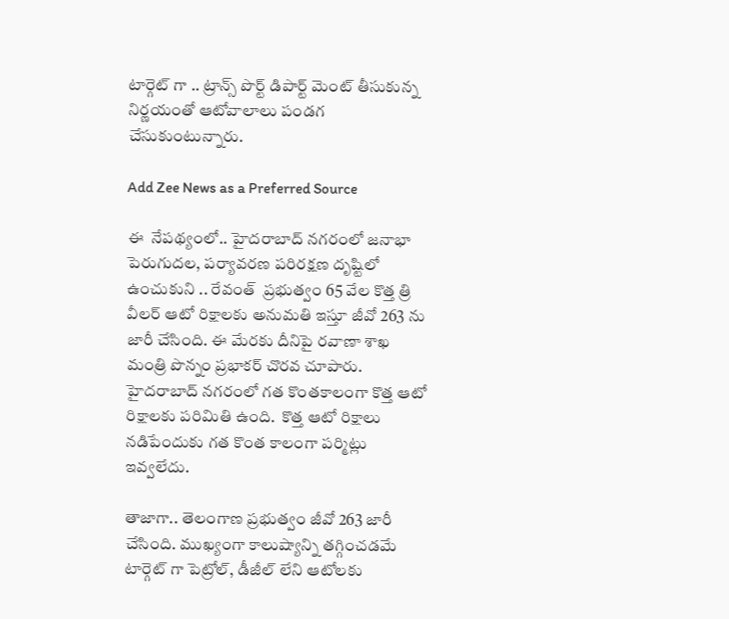టార్గెట్ గా .. ట్రాన్స్ పొర్ట్ డిపార్ట్ మెంట్ తీసుకున్న నిర్ణయంతో ఆటోవాలాలు పండగ చేసుకుంటున్నారు.

Add Zee News as a Preferred Source

ఈ  నేపథ్యంలో.. హైదరాబాద్ నగరంలో జనాభా పెరుగుదల, పర్యావరణ పరిరక్షణ దృష్టిలో ఉంచుకుని .. రేవంత్  ప్రభుత్వం 65 వేల కొత్త త్రి వీలర్ ఆటో రిక్షాలకు అనుమతి ఇస్తూ జీవో 263 ను జారీ చేసింది. ఈ మేరకు దీనిపై రవాణా శాఖ మంత్రి పొన్నం ప్రభాకర్ చొరవ చూపారు.  హైదరాబాద్ నగరంలో గత కొంతకాలంగా కొత్త ఆటో రిక్షాలకు పరిమితి ఉంది.  కొత్త ఆటో రిక్షాలు నడిపేందుకు గత కొంత కాలంగా పర్మిట్లు ఇవ్వలేదు.

తాజాగా.. తెలంగాణ ప్రభుత్వం జీవో 263 జారీ చేసింది. ముఖ్యంగా కాలుష్యాన్ని తగ్గించడమే టార్గెట్ గా పెట్రోల్, డీజీల్ లేని ఆటోలకు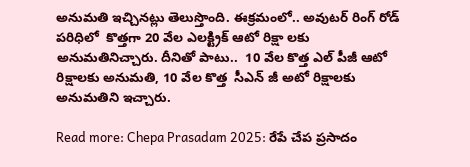అనుమతి ఇచ్చినట్లు తెలుస్తొంది. ఈక్రమంలో.. అవుటర్ రింగ్ రోడ్ పరిధిలో  కొత్తగా 20 వేల ఎలక్ట్రిక్ ఆటో రిక్షా లకు  అనుమతినిచ్చారు. దీనితో పాటు..  10 వేల కొత్త ఎల్ పీజీ ఆటో రిక్షాలకు అనుమతి, 10 వేల కొత్త  సీఎన్ జీ అటో రిక్షాలకు అనుమతిని ఇచ్చారు.

Read more: Chepa Prasadam 2025: రేపే చేప ప్రసాదం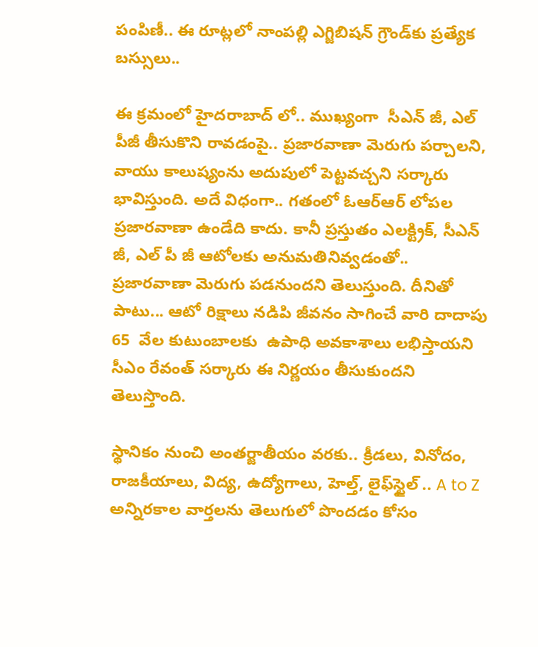పంపిణీ.. ఈ రూట్లలో నాంపల్లి ఎగ్జిబిషన్‌ గ్రౌండ్‌కు ప్రత్యేక బస్సులు..

ఈ క్రమంలో హైదరాబాద్ లో.. ముఖ్యంగా  సీఎన్ జీ, ఎల్ పీజీ తీసుకొని రావడంపై.. ప్రజారవాణా మెరుగు పర్చాలని, వాయు కాలుష్యంను అదుపులో పెట్టవచ్చని సర్కారు భావిస్తుంది. అదే విధంగా.. గతంలో ఓఆర్ఆర్ లోపల ప్రజారవాణా ఉండేది కాదు. కానీ ప్రస్తుతం ఎలక్ట్రిక్, సీఎన్ జీ, ఎల్ పీ జీ ఆటోలకు అనుమతినివ్వడంతో.. ప్రజారవాణా మెరుగు పడనుందని తెలుస్తుంది. దీనితో పాటు... ఆటో రిక్షాలు నడిపి జీవనం సాగించే వారి దాదాపు 65  వేల కుటుంబాలకు  ఉపాధి అవకాశాలు లభిస్తాయని సీఎం రేవంత్ సర్కారు ఈ నిర్ణయం తీసుకుందని తెలుస్తొంది.

స్థానికం నుంచి అంతర్జాతీయం వరకు.. క్రీడలు, వినోదం, రాజకీయాలు, విద్య, ఉద్యోగాలు, హెల్త్, లైఫ్‌స్టైల్ .. A to Z అన్నిరకాల వార్తలను తెలుగులో పొందడం కోసం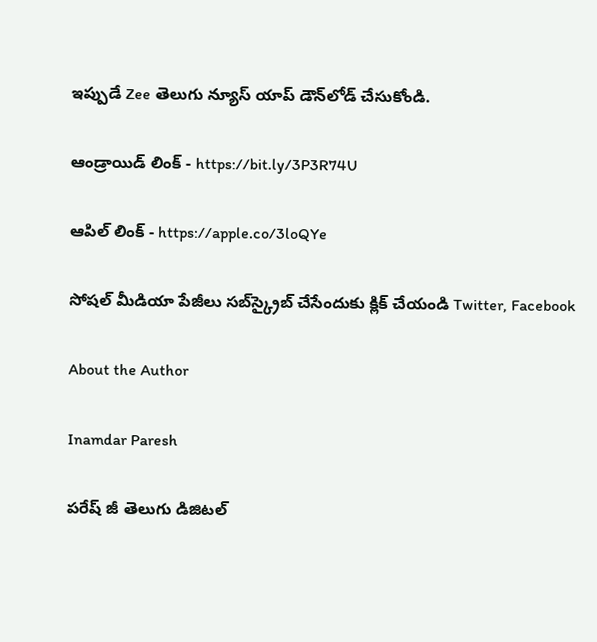ఇప్పుడే Zee తెలుగు న్యూస్ యాప్ డౌన్‌లోడ్ చేసుకోండి.

ఆండ్రాయిడ్ లింక్ - https://bit.ly/3P3R74U

ఆపిల్ లింక్ - https://apple.co/3loQYe

సోషల్ మీడియా పేజీలు సబ్‌స్క్రైబ్ చేసేందుకు క్లిక్ చేయండి Twitter, Facebook

About the Author

Inamdar Paresh

పరేష్ జీ తెలుగు డిజిటల్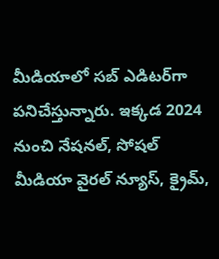మీడియాలో సబ్ ఎడిటర్‌గా పనిచేస్తున్నారు. ఇక్కడ 2024 నుంచి నేషనల్, సోషల్ మీడియా వైరల్ న్యూస్, క్రైమ్,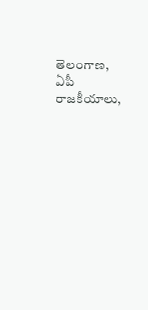తెలంగాణ, ఏపీ రాజకీయాలు,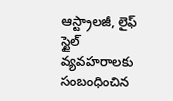ఆస్ట్రాలజీ, లైఫ్  స్టైల్  వ్యవహరాలకు సంబంధించిన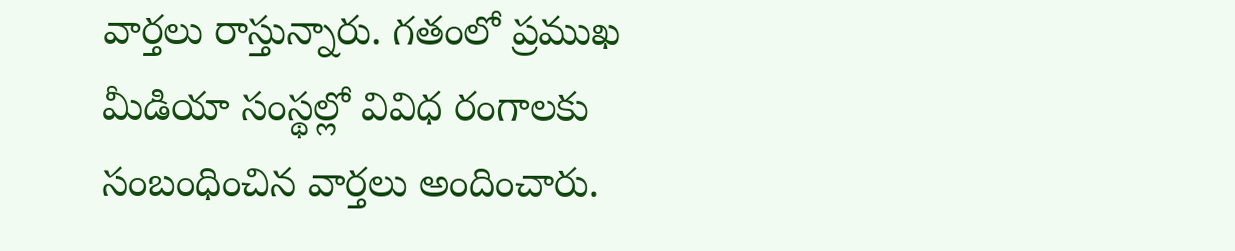వార్తలు రాస్తున్నారు. గతంలో ప్రముఖ మీడియా సంస్థల్లో వివిధ రంగాలకు సంబంధించిన వార్తలు అందించారు.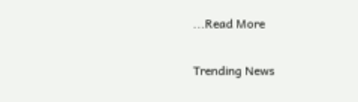...Read More

Trending News